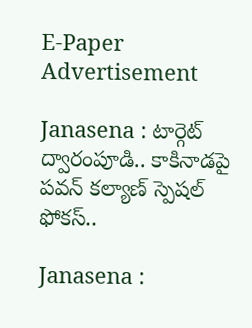E-Paper
Advertisement

Janasena : టార్గెట్ ద్వారంపూడి.. కాకినాడపై పవన్ కల్యాణ్ స్పెషల్ ఫోకస్..

Janasena :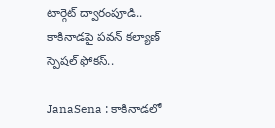టార్గెట్ ద్వారంపూడి.. కాకినాడపై పవన్ కల్యాణ్ స్పెషల్ ఫోకస్..

JanaSena : కాకినాడలో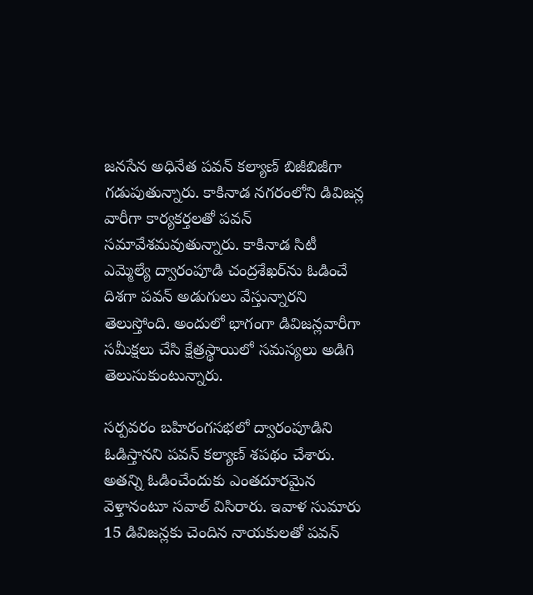జనసేన అధినేత పవన్‌ కల్యాణ్‌ బిజీబిజీగా గడుపుతున్నారు. కాకినాడ నగరంలోని డివిజన్ల వారీగా కార్యకర్తలతో పవన్‌ సమావేశమవుతున్నారు. కాకినాడ సిటీ ఎమ్మెల్యే ద్వారంపూడి చంద్రశేఖర్‌ను ఓడించే దిశగా పవన్‌ అడుగులు వేస్తున్నారని తెలుస్తోంది. అందులో భాగంగా డివిజన్లవారీగా సమీక్షలు చేసి క్షేత్రస్థాయిలో సమస్యలు అడిగి తెలుసుకుంటున్నారు.

సర్పవరం బహిరంగసభలో ద్వారంపూడిని ఓడిస్తానని పవన్‌ కల్యాణ్‌ శపథం చేశారు. అతన్ని ఓడించేందుకు ఎంతదూరమైన వెళ్తానంటూ సవాల్‌ విసిరారు. ఇవాళ సుమారు 15 డివిజన్లకు చెందిన నాయకులతో పవన్‌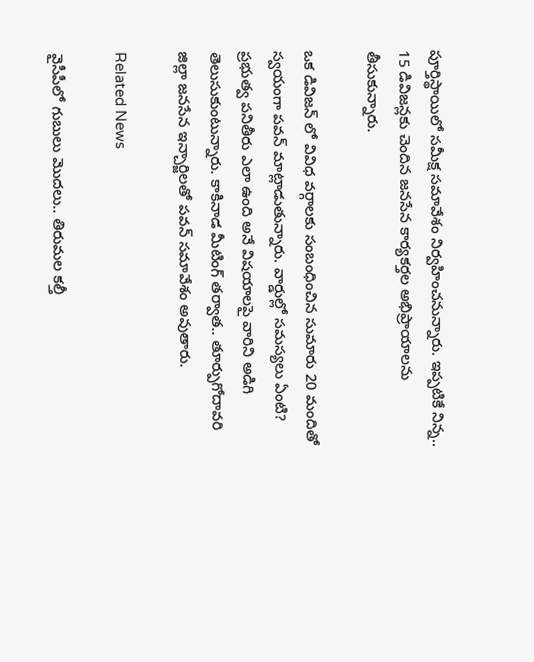పూర్తిస్థాయిలో సమీక్ష సమావేశం నిర్వహించనున్నారు. ఇప్పటికే నిన్న.. 15 డివిజన్లకు చెందిన జనసేన కార్యకర్తల అభిప్రాయాలను తీసుకున్నారు.

ఒక డివిజన్ లో వివిధ వర్గాలకు సంబంధించిన సుమారు 20 మందితో స్వయంగా పవన్ మాట్లాడుతున్నారు. వార్డుల్లో సమస్యలు ఏంటి? ప్రభుత్వ పనితీరు ఎలా ఉంది అనే విషయాలపై వారిని అడిగి తెలుసుకుంటున్నారు. కాకినాడ మీటింగ్ తర్వాత.. తూర్పుగోదావరి జిల్లా జనసేన ఇన్చార్జిలతో పవన్ సమావేశం అవుతారు.

Related News

వైసీపీలో గుబులు మొదలు.. తిరుమల కల్తీ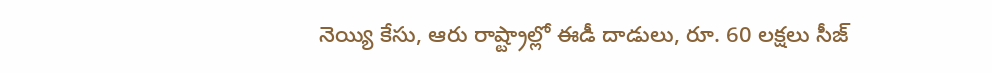నెయ్యి కేసు, ఆరు రాష్ట్రాల్లో ఈడీ దాడులు, రూ. 60 లక్షలు సీజ్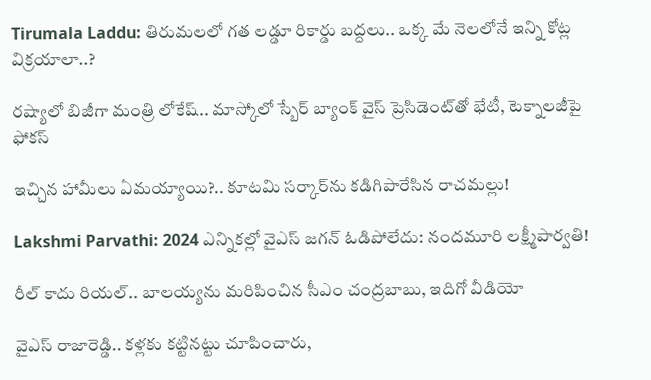Tirumala Laddu: తిరుమలలో గత లడ్డూ రికార్డు బద్దలు.. ఒక్క మే నెలలోనే ఇన్ని కోట్ల విక్రయాలా..?

రష్యాలో బిజీగా మంత్రి లోకేష్.. మాస్కోలో స్బేర్‌ బ్యాంక్ వైస్ ప్రెసిడెంట్‌తో భేటీ, టెక్నాలజీపై ఫోకస్

ఇచ్చిన హామీలు ఏమయ్యాయి?.. కూటమి సర్కార్‌ను కడిగిపారేసిన రాచమల్లు!

Lakshmi Parvathi: 2024 ఎన్నికల్లో వైఎస్ జగన్ ఓడిపోలేదు: నందమూరి లక్ష్మీపార్వతి!

రీల్ కాదు రియల్.. బాలయ్యను మరిపించిన సీఎం చంద్రబాబు, ఇదిగో వీడియో

వైఎస్ రాజారెడ్డి.. కళ్లకు కట్టినట్టు చూపించారు,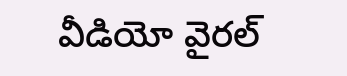వీడియో వైరల్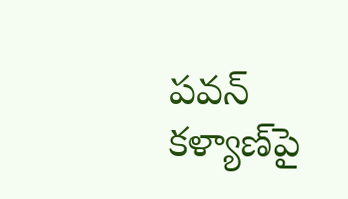పవన్ కళ్యాణ్‌పై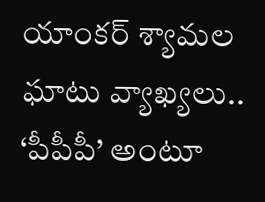యాంకర్ శ్యామల ఘాటు వ్యాఖ్యలు.. ‘పీపీపీ’ అంటూ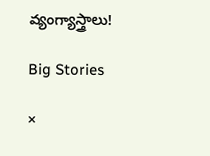వ్యంగ్యాస్త్రాలు!

Big Stories

×